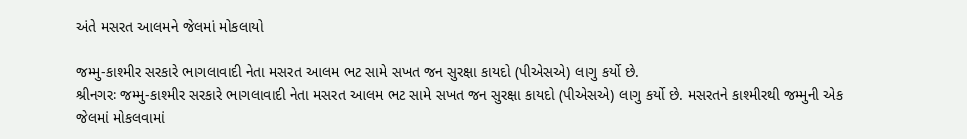અંતે મસરત આલમને જેલમાં મોકલાયો

જમ્મુ-કાશ્મીર સરકારે ભાગલાવાદી નેતા મસરત આલમ ભટ સામે સખત જન સુરક્ષા કાયદો (પીએસએ) લાગુ કર્યો છે.
શ્રીનગરઃ જમ્મુ-કાશ્મીર સરકારે ભાગલાવાદી નેતા મસરત આલમ ભટ સામે સખત જન સુરક્ષા કાયદો (પીએસએ) લાગુ કર્યો છે. મસરતને કાશ્મીરથી જમ્મુની એક જેલમાં મોકલવામાં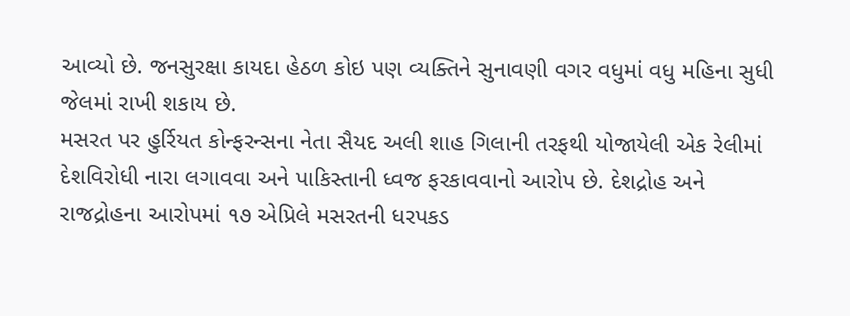આવ્યો છે. જનસુરક્ષા કાયદા હેઠળ કોઇ પણ વ્યક્તિને સુનાવણી વગર વધુમાં વધુ મહિના સુધી જેલમાં રાખી શકાય છે.
મસરત પર હુર્રિયત કોન્ફરન્સના નેતા સૈયદ અલી શાહ ગિલાની તરફથી યોજાયેલી એક રેલીમાં દેશવિરોધી નારા લગાવવા અને પાકિસ્તાની ધ્વજ ફરકાવવાનો આરોપ છે. દેશદ્રોહ અને રાજદ્રોહના આરોપમાં ૧૭ એપ્રિલે મસરતની ધરપકડ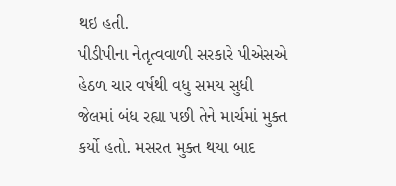થઇ હતી.
પીડીપીના નેતૃત્વવાળી સરકારે પીએસએ હેઠળ ચાર વર્ષથી વધુ સમય સુધી જેલમાં બંધ રહ્યા પછી તેને માર્ચમાં મુક્ત કર્યો હતો. મસરત મુક્ત થયા બાદ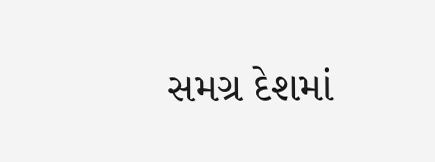સમગ્ર દેશમાં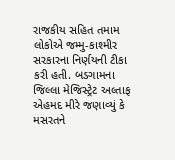રાજકીય સહિત તમામ લોકોએ જમ્મુ-કાશ્મીર સરકારના નિર્ણયની ટીકા કરી હતી. બડગામના જિલ્લા મેજિસ્ટ્રેટ અલ્તાફ એહમદ મીરે જણાવ્યું કે મસરતને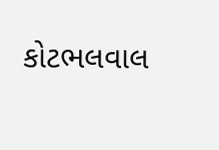કોટભલવાલ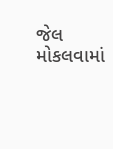જેલ મોકલવામાં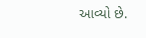આવ્યો છે.